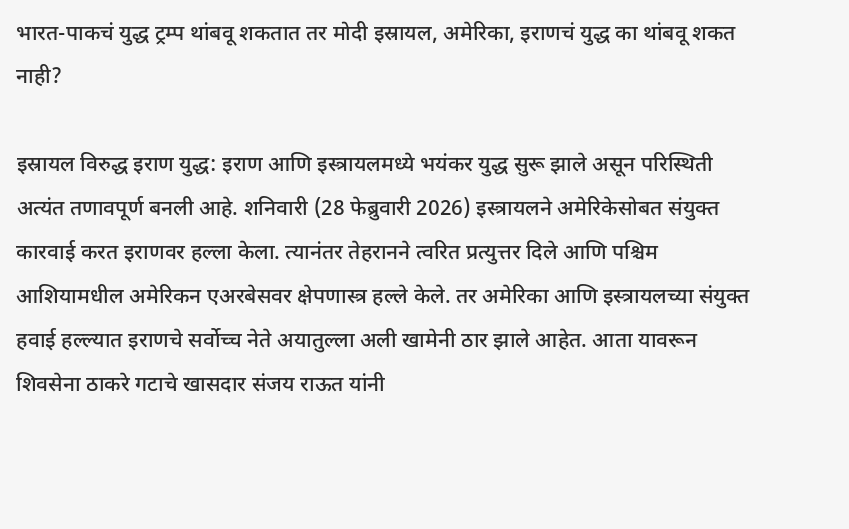भारत-पाकचं युद्ध ट्रम्प थांबवू शकतात तर मोदी इस्रायल, अमेरिका, इराणचं युद्ध का थांबवू शकत नाही?

इस्रायल विरुद्ध इराण युद्ध: इराण आणि इस्त्रायलमध्ये भयंकर युद्ध सुरू झाले असून परिस्थिती अत्यंत तणावपूर्ण बनली आहे. शनिवारी (28 फेब्रुवारी 2026) इस्त्रायलने अमेरिकेसोबत संयुक्त कारवाई करत इराणवर हल्ला केला. त्यानंतर तेहरानने त्वरित प्रत्युत्तर दिले आणि पश्चिम आशियामधील अमेरिकन एअरबेसवर क्षेपणास्त्र हल्ले केले. तर अमेरिका आणि इस्त्रायलच्या संयुक्त हवाई हल्ल्यात इराणचे सर्वोच्च नेते अयातुल्ला अली खामेनी ठार झाले आहेत. आता यावरून शिवसेना ठाकरे गटाचे खासदार संजय राऊत यांनी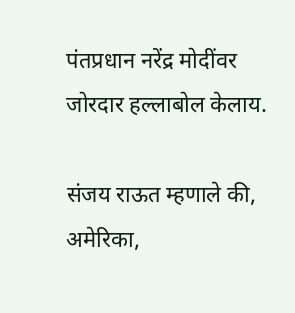पंतप्रधान नरेंद्र मोदींवर जोरदार हल्लाबोल केलाय.

संजय राऊत म्हणाले की, अमेरिका,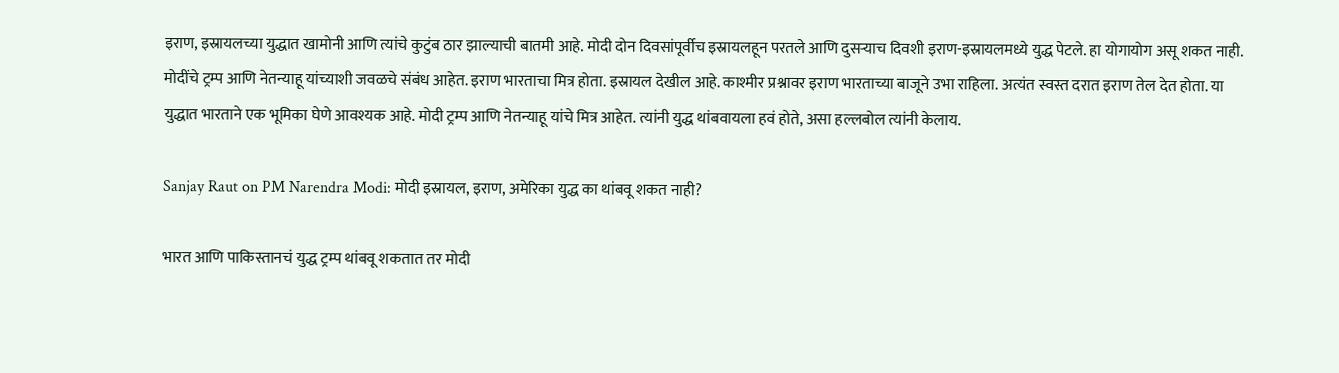इराण, इस्रायलच्या युद्धात खामोनी आणि त्यांचे कुटुंब ठार झाल्याची बातमी आहे. मोदी दोन दिवसांपूर्वीच इस्रायलहून परतले आणि दुसऱ्याच दिवशी इराण-इस्रायलमध्ये युद्ध पेटले. हा योगायोग असू शकत नाही. मोदींचे ट्रम्प आणि नेतन्याहू यांच्याशी जवळचे संबंध आहेत. इराण भारताचा मित्र होता. इस्रायल देखील आहे. काश्मीर प्रश्नावर इराण भारताच्या बाजूने उभा राहिला. अत्यंत स्वस्त दरात इराण तेल देत होता. या युद्धात भारताने एक भूमिका घेणे आवश्यक आहे. मोदी ट्रम्प आणि नेतन्याहू यांचे मित्र आहेत. त्यांनी युद्ध थांबवायला हवं होते, असा हल्लबोल त्यांनी केलाय.

Sanjay Raut on PM Narendra Modi: मोदी इस्रायल, इराण, अमेरिका युद्ध का थांबवू शकत नाही?

भारत आणि पाकिस्तानचं युद्ध ट्रम्प थांबवू शकतात तर मोदी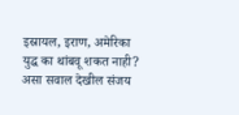इस्रायल, इराण, अमेरिका युद्ध का थांबवू शकत नाही? असा सवाल देखील संजय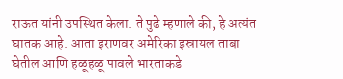राऊत यांनी उपस्थित केला. ते पुढे म्हणाले की, हे अत्यंत घातक आहे. आता इराणवर अमेरिका इस्रायल ताबा घेतील आणि हळूहळू पावले भारताकडे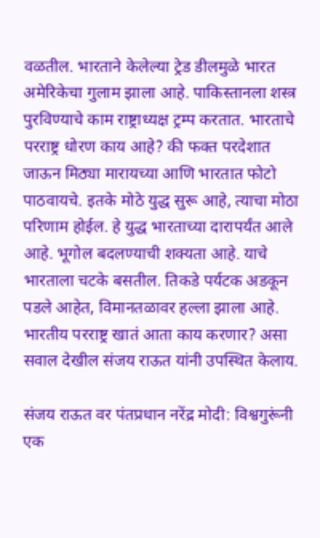वळतील. भारताने केलेल्या ट्रेड डीलमुळे भारत अमेरिकेचा गुलाम झाला आहे. पाकिस्तानला शस्त्र पुरविण्याचे काम राष्ट्राध्यक्ष ट्रम्प करतात. भारताचे परराष्ट्र धोरण काय आहे? की फक्त परदेशात जाऊन मिठ्या मारायच्या आणि भारतात फोटो पाठवायचे. इतके मोठे युद्ध सुरू आहे, त्याचा मोठा परिणाम होईल. हे युद्ध भारताच्या दारापर्यंत आले आहे. भूगोल बदलण्याची शक्यता आहे. याचे भारताला चटके बसतील. तिकडे पर्यटक अडकून पडले आहेत, विमानतळावर हल्ला झाला आहे. भारतीय परराष्ट्र खातं आता काय करणार? असा सवाल देखील संजय राऊत यांनी उपस्थित केलाय.

संजय राऊत वर पंतप्रधान नरेंद्र मोदी: विश्वगुरूंनी एक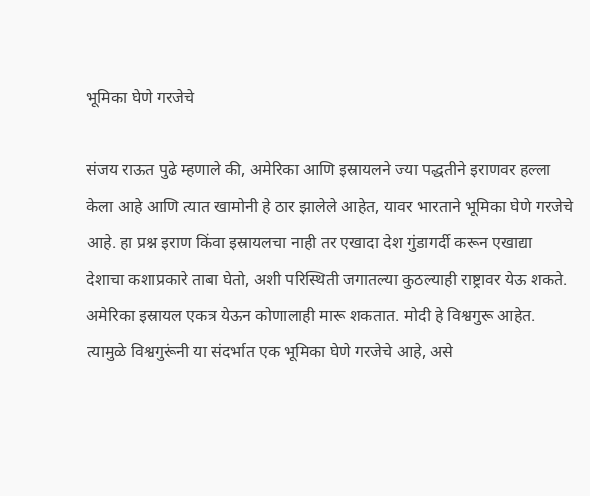भूमिका घेणे गरजेचे

संजय राऊत पुढे म्हणाले की, अमेरिका आणि इस्रायलने ज्या पद्धतीने इराणवर हल्ला केला आहे आणि त्यात खामोनी हे ठार झालेले आहेत, यावर भारताने भूमिका घेणे गरजेचे आहे. हा प्रश्न इराण किंवा इस्रायलचा नाही तर एखादा देश गुंडागर्दी करून एखाद्या देशाचा कशाप्रकारे ताबा घेतो, अशी परिस्थिती जगातल्या कुठल्याही राष्ट्रावर येऊ शकते. अमेरिका इस्रायल एकत्र येऊन कोणालाही मारू शकतात. मोदी हे विश्वगुरू आहेत. त्यामुळे विश्वगुरूंनी या संदर्भात एक भूमिका घेणे गरजेचे आहे, असे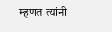म्हणत त्यांनी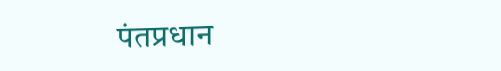पंतप्रधान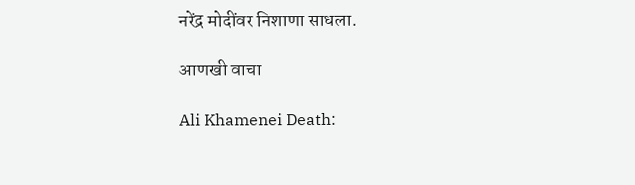नरेंद्र मोदींवर निशाणा साधला.

आणखी वाचा

Ali Khamenei Death: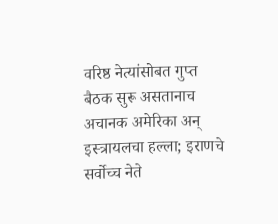वरिष्ठ नेत्यांसोबत गुप्त बैठक सुरू असतानाच अचानक अमेरिका अन् इस्त्रायलचा हल्ला; इराणचे सर्वोच्च नेते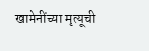खामेनींच्या मृत्यूची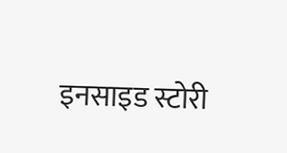इनसाइड स्टोरी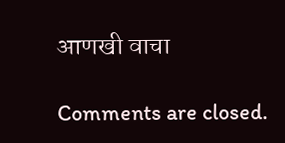आणखी वाचा

Comments are closed.